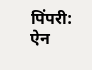पिंपरी: ऐन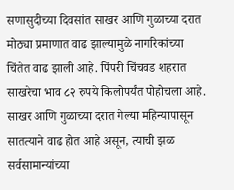सणासुदीच्या दिवसांत साखर आणि गुळाच्या दरात मोठ्या प्रमाणात वाढ झाल्यामुळे नागरिकांच्या चिंतेत वाढ झाली आहे. पिंपरी चिंचवड शहरात साखरेचा भाव ८२ रुपये किलोपर्यंत पोहोचला आहे.
साखर आणि गुळाच्या दरात गेल्या महिन्यापासून सातत्याने वाढ होत आहे असून, त्याची झळ सर्वसामान्यांच्या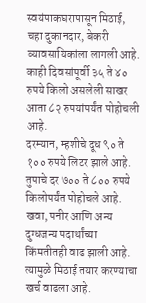स्वयंपाकघरापासून मिठाई, चहा दुकानदार, बेकरी व्यावसायिकांला लागली आहे. काही दिवसांपूर्वी ३५ ते ४० रुपये किलो असलेली साखर आता ८२ रुपयांपर्यंत पोहोचली आहे.
दरम्यान, म्हशीचे दूध ९० ते १०० रुपये लिटर झाले आहे. तुपाचे दर ७०० ते ८०० रुपये किलोपर्यंत पोहोचले आहे. खवा, पनीर आणि अन्य दुग्धजन्य पदार्थांच्या किंमतीतही वाढ झाली आहे. त्यामुळे मिठाई तयार करण्याचा खर्च वाढला आहे.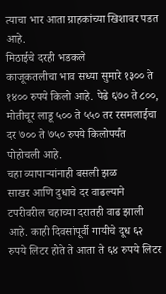त्याचा भार आता ग्राहकांच्या खिशावर पडत आहे.
मिठाईचे दरही भडकले
काजूकतलीचा भाव सध्या सुमारे १३०० ते १४०० रुपये किलो आहे. पेढे ६७० ते ८००, मोतीचूर लाडू ५०० ते ५५० तर रसमलाईचा दर ७०० ते ७५० रुपये किलोपर्यंत पोहोचली आहे.
चहा व्यापाऱ्यांनाही बसली झळ
साखर आणि दुधाचे दर वाढल्याने टपरीवरील चहाच्या दरातही वाढ झाली आहे. काही दिवसांपूर्वी गायीचे दूध ६२ रुपये लिटर होते ते आता ते ६४ रुपये लिटर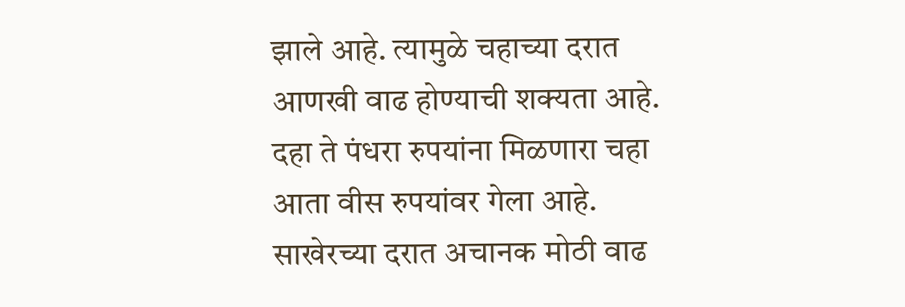झाले आहे. त्यामुळे चहाच्या दरात आणखी वाढ होण्याची शक्यता आहे. दहा ते पंधरा रुपयांना मिळणारा चहा आता वीस रुपयांवर गेला आहे.
साखेरच्या दरात अचानक मोठी वाढ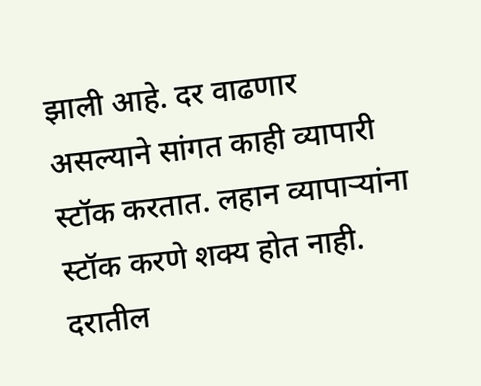झाली आहे. दर वाढणार असल्याने सांगत काही व्यापारी स्टॉक करतात. लहान व्यापाऱ्यांना स्टॉक करणे शक्य होत नाही. दरातील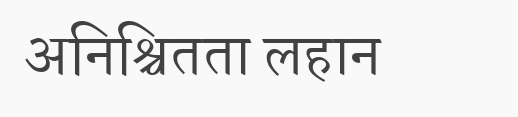अनिश्चितता लहान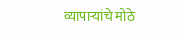व्यापाऱ्यांचे मोठे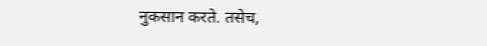नुकसान करते. तसेच,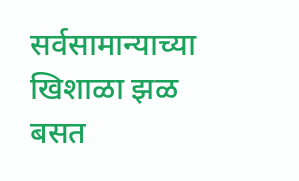सर्वसामान्याच्या खिशाळा झळ बसत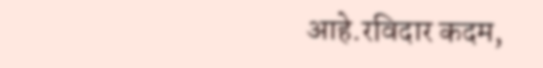आहे.रविदार कदम,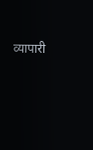व्यापारी